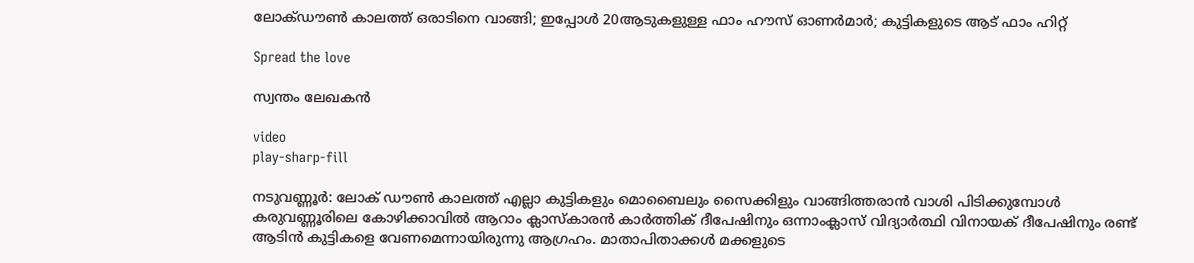ലോക്ഡൗണ്‍ കാലത്ത് ഒരാടിനെ വാങ്ങി; ഇപ്പോള്‍ 20ആടുകളുള്ള ഫാം ഹൗസ് ഓണര്‍മാര്‍; കുട്ടികളുടെ ആട് ഫാം ഹിറ്റ്

Spread the love

സ്വന്തം ലേഖകന്‍

video
play-sharp-fill

നടുവണ്ണൂര്‍: ലോക് ഡൗണ്‍ കാലത്ത് എല്ലാ കുട്ടികളും മൊബൈലും സൈക്കിളും വാങ്ങിത്തരാന്‍ വാശി പിടിക്കുമ്പോള്‍ കരുവണ്ണൂരിലെ കോഴിക്കാവില്‍ ആറാം ക്ലാസ്‌കാരന്‍ കാര്‍ത്തിക് ദീപേഷിനും ഒന്നാംക്ലാസ് വിദ്യാര്‍ത്ഥി വിനായക് ദീപേഷിനും രണ്ട് ആടിന്‍ കുട്ടികളെ വേണമെന്നായിരുന്നു ആഗ്രഹം. മാതാപിതാക്കള്‍ മക്കളുടെ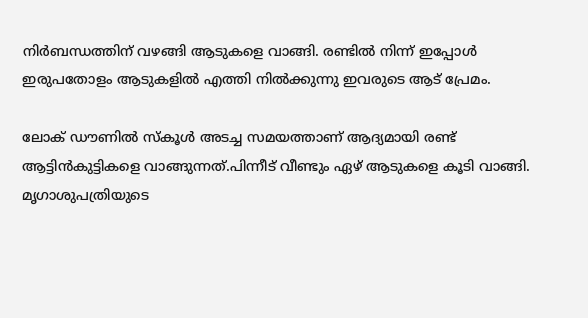നിര്‍ബന്ധത്തിന് വഴങ്ങി ആടുകളെ വാങ്ങി. രണ്ടില്‍ നിന്ന് ഇപ്പോള്‍ ഇരുപതോളം ആടുകളില്‍ എത്തി നില്‍ക്കുന്നു ഇവരുടെ ആട് പ്രേമം.

ലോക് ഡൗണില്‍ സ്‌കൂള്‍ അടച്ച സമയത്താണ് ആദ്യമായി രണ്ട് ആട്ടിന്‍കുട്ടികളെ വാങ്ങുന്നത്.പിന്നീട് വീണ്ടും ഏഴ് ആടുകളെ കൂടി വാങ്ങി. മൃഗാശുപത്രിയുടെ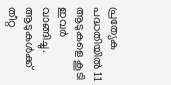പ്രത്യേക പദ്ധതിയില്‍ 11 ആടുകളെ കൂടി ഇവര്‍ വാങ്ങിച്ചു. ആടുകള്‍ക്ക് തീറ്റ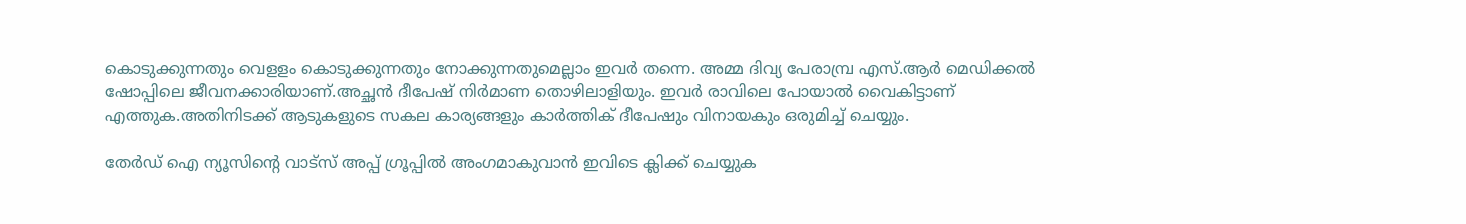കൊടുക്കുന്നതും വെളളം കൊടുക്കുന്നതും നോക്കുന്നതുമെല്ലാം ഇവര്‍ തന്നെ. അമ്മ ദിവ്യ പേരാമ്പ്ര എസ്.ആര്‍ മെഡിക്കല്‍ ഷോപ്പിലെ ജീവനക്കാരിയാണ്.അച്ഛന്‍ ദീപേഷ് നിര്‍മാണ തൊഴിലാളിയും. ഇവര്‍ രാവിലെ പോയാല്‍ വൈകിട്ടാണ് എത്തുക.അതിനിടക്ക് ആടുകളുടെ സകല കാര്യങ്ങളും കാര്‍ത്തിക് ദീപേഷും വിനായകും ഒരുമിച്ച് ചെയ്യും.

തേർഡ് ഐ ന്യൂസിന്റെ വാട്സ് അപ്പ് ഗ്രൂപ്പിൽ അംഗമാകുവാൻ ഇവിടെ ക്ലിക്ക് ചെയ്യുക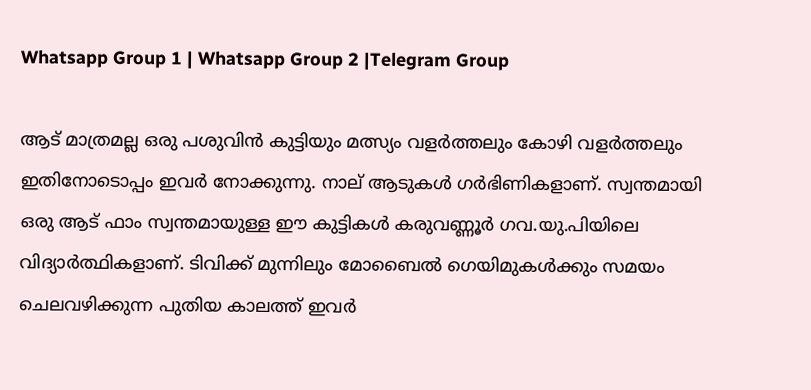Whatsapp Group 1 | Whatsapp Group 2 |Telegram Group

ആട് മാത്രമല്ല ഒരു പശുവിന്‍ കുട്ടിയും മത്സ്യം വളര്‍ത്തലും കോഴി വളര്‍ത്തലും ഇതിനോടൊപ്പം ഇവര്‍ നോക്കുന്നു. നാല് ആടുകള്‍ ഗര്‍ഭിണികളാണ്. സ്വന്തമായി ഒരു ആട് ഫാം സ്വന്തമായുള്ള ഈ കുട്ടികള്‍ കരുവണ്ണൂര്‍ ഗവ.യു.പിയിലെ വിദ്യാര്‍ത്ഥികളാണ്. ടിവിക്ക് മുന്നിലും മോബൈല്‍ ഗെയിമുകള്‍ക്കും സമയം ചെലവഴിക്കുന്ന പുതിയ കാലത്ത് ഇവര്‍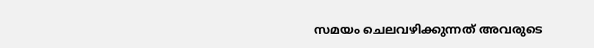സമയം ചെലവഴിക്കുന്നത് അവരുടെ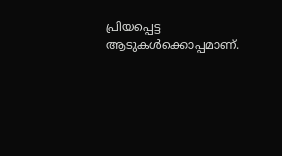പ്രിയപ്പെട്ട ആടുകള്‍ക്കൊപ്പമാണ്.